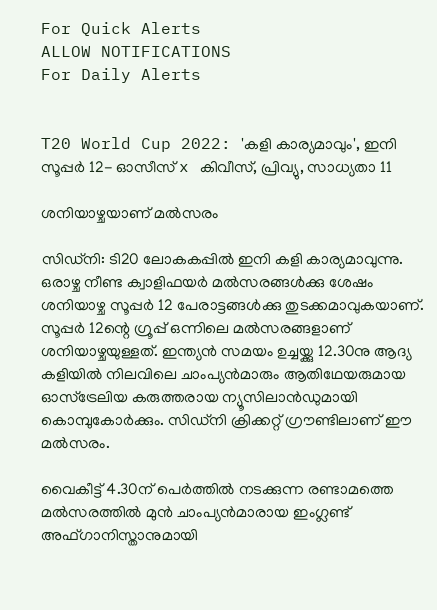For Quick Alerts
ALLOW NOTIFICATIONS
For Daily Alerts


T20 World Cup 2022: 'കളി കാര്യമാവും', ഇനി സൂപ്പര്‍ 12- ഓസീസ് x കിവീസ്, പ്രിവ്യു, സാധ്യതാ 11

ശനിയാഴ്ചയാണ് മല്‍സരം

സിഡ്‌നി: ടി20 ലോകകപ്പില്‍ ഇനി കളി കാര്യമാവുന്നു. ഒരാഴ്ച നീണ്ട ക്വാളിഫയര്‍ മല്‍സരങ്ങള്‍ക്കു ശേഷം ശനിയാഴ്ച സൂപ്പര്‍ 12 പേരാട്ടങ്ങള്‍ക്കു തുടക്കമാവുകയാണ്. സൂപ്പര്‍ 12ന്റെ ഗ്രൂപ്പ് ഒന്നിലെ മല്‍സരങ്ങളാണ് ശനിയാഴ്ചയുള്ളത്. ഇന്ത്യന്‍ സമയം ഉച്ചയ്ക്കു 12.30നു ആദ്യ കളിയില്‍ നിലവിലെ ചാംപ്യന്‍മാരും ആതിഥേയരുമായ ഓസ്‌ട്രേലിയ കരുത്തരായ ന്യൂസിലാന്‍ഡുമായി കൊമ്പുകോര്‍ക്കും. സിഡ്‌നി ക്രിക്കറ്റ് ഗ്രൗണ്ടിലാണ് ഈ മല്‍സരം.

വൈകീട്ട് 4.30ന് പെര്‍ത്തില്‍ നടക്കുന്ന രണ്ടാമത്തെ മല്‍സരത്തില്‍ മുന്‍ ചാംപ്യന്‍മാരായ ഇംഗ്ലണ്ട് അഫ്ഗാനിസ്താനുമായി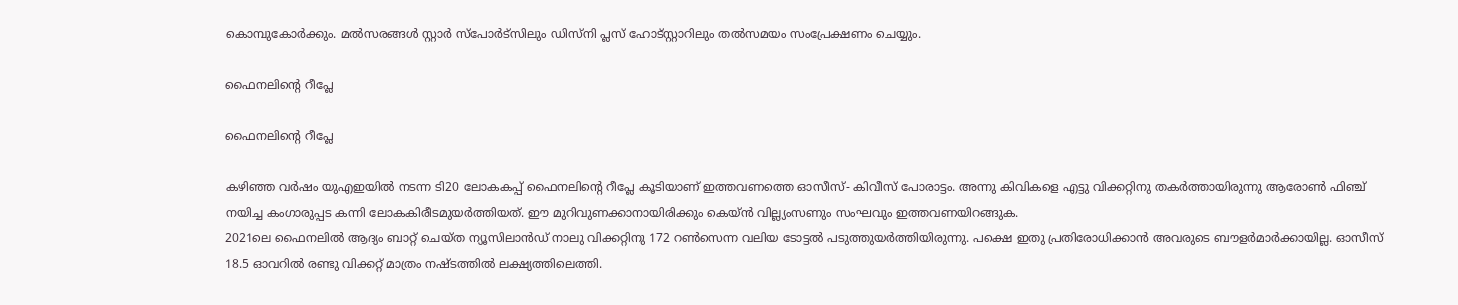കൊമ്പുകോര്‍ക്കും. മല്‍സരങ്ങള്‍ സ്റ്റാര്‍ സ്‌പോര്‍ട്‌സിലും ഡിസ്‌നി പ്ലസ് ഹോട്‌സ്റ്റാറിലും തല്‍സമയം സംപ്രേക്ഷണം ചെയ്യും.

ഫൈനലിന്റെ റീപ്ലേ

ഫൈനലിന്റെ റീപ്ലേ

കഴിഞ്ഞ വര്‍ഷം യുഎഇയില്‍ നടന്ന ടി20 ലോകകപ്പ് ഫൈനലിന്റെ റീപ്ലേ കൂടിയാണ് ഇത്തവണത്തെ ഓസീസ്- കിവീസ് പോരാട്ടം. അന്നു കിവികളെ എട്ടു വിക്കറ്റിനു തകര്‍ത്തായിരുന്നു ആരോണ്‍ ഫിഞ്ച് നയിച്ച കംഗാരുപ്പട കന്നി ലോകകിരീടമുയര്‍ത്തിയത്. ഈ മുറിവുണക്കാനായിരിക്കും കെയ്ന്‍ വില്ല്യംസണും സംഘവും ഇത്തവണയിറങ്ങുക.
2021ലെ ഫൈനലില്‍ ആദ്യം ബാറ്റ് ചെയ്ത ന്യൂസിലാന്‍ഡ് നാലു വിക്കറ്റിനു 172 റണ്‍സെന്ന വലിയ ടോട്ടല്‍ പടുത്തുയര്‍ത്തിയിരുന്നു. പക്ഷെ ഇതു പ്രതിരോധിക്കാന്‍ അവരുടെ ബൗളര്‍മാര്‍ക്കായില്ല. ഓസീസ് 18.5 ഓവറില്‍ രണ്ടു വിക്കറ്റ് മാത്രം നഷ്ടത്തില്‍ ലക്ഷ്യത്തിലെത്തി.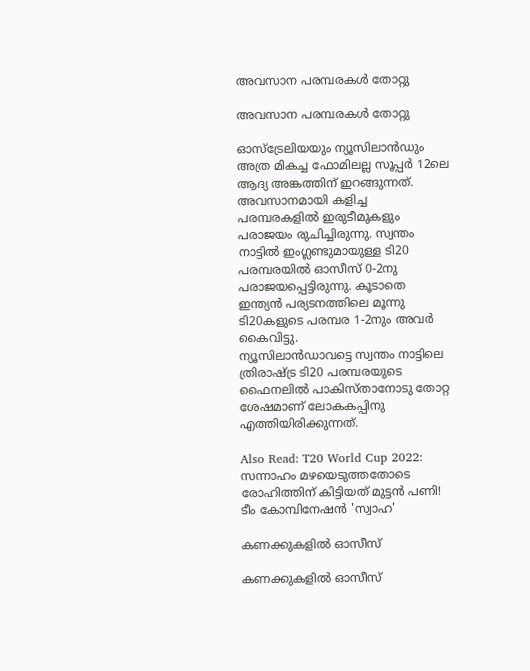അവസാന പരമ്പരകള്‍ തോറ്റു

അവസാന പരമ്പരകള്‍ തോറ്റു

ഓസ്‌ട്രേലിയയും ന്യൂസിലാന്‍ഡും അത്ര മികച്ച ഫോമിലല്ല സൂപ്പര്‍ 12ലെ ആദ്യ അങ്കത്തിന് ഇറങ്ങുന്നത്. അവസാനമായി കളിച്ച പരമ്പരകളില്‍ ഇരുടീമുകളും പരാജയം രുചിച്ചിരുന്നു. സ്വന്തം നാട്ടില്‍ ഇംഗ്ലണ്ടുമായുള്ള ടി20 പരമ്പരയില്‍ ഓസീസ് 0-2നു പരാജയപ്പെട്ടിരുന്നു. കൂടാതെ ഇന്ത്യന്‍ പര്യടനത്തിലെ മൂന്നു ടി20കളുടെ പരമ്പര 1-2നും അവര്‍ കൈവിട്ടു.
ന്യൂസിലാന്‍ഡാവട്ടെ സ്വന്തം നാട്ടിലെ ത്രിരാഷ്ട്ര ടി20 പരമ്പരയുടെ ഫൈനലില്‍ പാകിസ്താനോടു തോറ്റ ശേഷമാണ് ലോകകപ്പിനു എത്തിയിരിക്കുന്നത്.

Also Read: T20 World Cup 2022: സന്നാഹം മഴയെടുത്തതോടെ രോഹിത്തിന് കിട്ടിയത് മുട്ടന്‍ പണി! ടീം കോമ്പിനേഷന്‍ 'സ്വാഹ'

കണക്കുകളില്‍ ഓസീസ്

കണക്കുകളില്‍ ഓസീസ്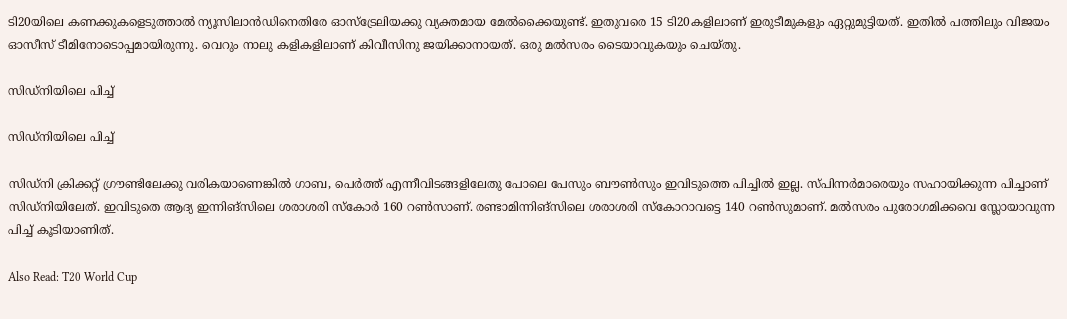ടി20യിലെ കണക്കുകളെടുത്താല്‍ ന്യൂസിലാന്‍ഡിനെതിരേ ഓസ്‌ട്രേലിയക്കു വ്യക്തമായ മേല്‍ക്കൈയുണ്ട്. ഇതുവരെ 15 ടി20കളിലാണ് ഇരുടീമുകളും ഏറ്റുമുട്ടിയത്. ഇതില്‍ പത്തിലും വിജയം ഓസീസ് ടീമിനോടൊപ്പമായിരുന്നു. വെറും നാലു കളികളിലാണ് കിവീസിനു ജയിക്കാനായത്. ഒരു മല്‍സരം ടൈയാവുകയും ചെയ്തു.

സിഡ്നിയിലെ പിച്ച്

സിഡ്നിയിലെ പിച്ച്

സിഡ്‌നി ക്രിക്കറ്റ് ഗ്രൗണ്ടിലേക്കു വരികയാണെങ്കില്‍ ഗാബ, പെര്‍ത്ത് എന്നീവിടങ്ങളിലേതു പോലെ പേസും ബൗണ്‍സും ഇവിടുത്തെ പിച്ചില്‍ ഇല്ല. സ്പിന്നര്‍മാരെയും സഹായിക്കുന്ന പിച്ചാണ് സിഡ്‌നിയിലേത്. ഇവിടുതെ ആദ്യ ഇന്നിങ്‌സിലെ ശരാശരി സ്‌കോര്‍ 160 റണ്‍സാണ്. രണ്ടാമിന്നിങ്‌സിലെ ശരാശരി സ്‌കോറാവട്ടെ 140 റണ്‍സുമാണ്. മല്‍സരം പുരോഗമിക്കവെ സ്ലോയാവുന്ന പിച്ച് കൂടിയാണിത്.

Also Read: T20 World Cup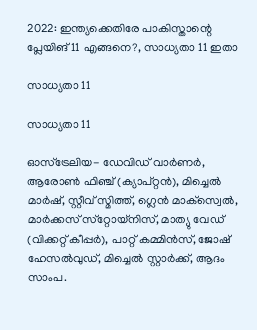2022: ഇന്ത്യക്കെതിരേ പാകിസ്താന്റെ പ്ലേയിങ് 11 എങ്ങനെ?, സാധ്യതാ 11 ഇതാ

സാധ്യതാ 11

സാധ്യതാ 11

ഓസ്‌ട്രേലിയ- ഡേവിഡ് വാര്‍ണര്‍, ആരോണ്‍ ഫിഞ്ച് (ക്യാപ്റ്റന്‍), മിച്ചെല്‍ മാര്‍ഷ്, സ്റ്റീവ് സ്മിത്ത്, ഗ്ലെന്‍ മാക്‌സ്വെല്‍, മാര്‍ക്കസ് സ്‌റ്റോയ്‌നിസ്, മാത്യു വേഡ് (വിക്കറ്റ് കീപ്പര്‍), പാറ്റ് കമ്മിന്‍സ്, ജോഷ് ഹേസല്‍വുഡ്, മിച്ചെല്‍ സ്റ്റാര്‍ക്ക്, ആദം സാംപ.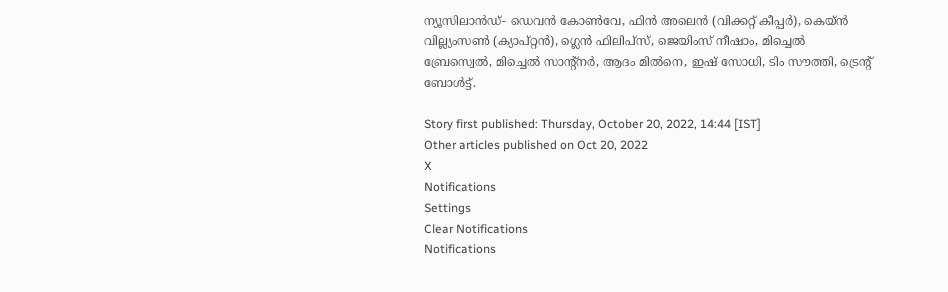ന്യൂസിലാന്‍ഡ്- ഡെവന്‍ കോണ്‍വേ, ഫിന്‍ അലെന്‍ (വിക്കറ്റ് കീപ്പര്‍), കെയ്ന്‍ വില്ല്യംസണ്‍ (ക്യാപ്റ്റന്‍), ഗ്ലെന്‍ ഫിലിപ്‌സ്, ജെയിംസ് നീഷാം, മിച്ചെല്‍ ബ്രേസ്വെല്‍, മിച്ചെല്‍ സാന്റ്‌നര്‍, ആദം മില്‍നെ, ഇഷ് സോധി, ടിം സൗത്തി, ട്രെന്റ് ബോള്‍ട്ട്.

Story first published: Thursday, October 20, 2022, 14:44 [IST]
Other articles published on Oct 20, 2022
X
Notifications
Settings
Clear Notifications
Notifications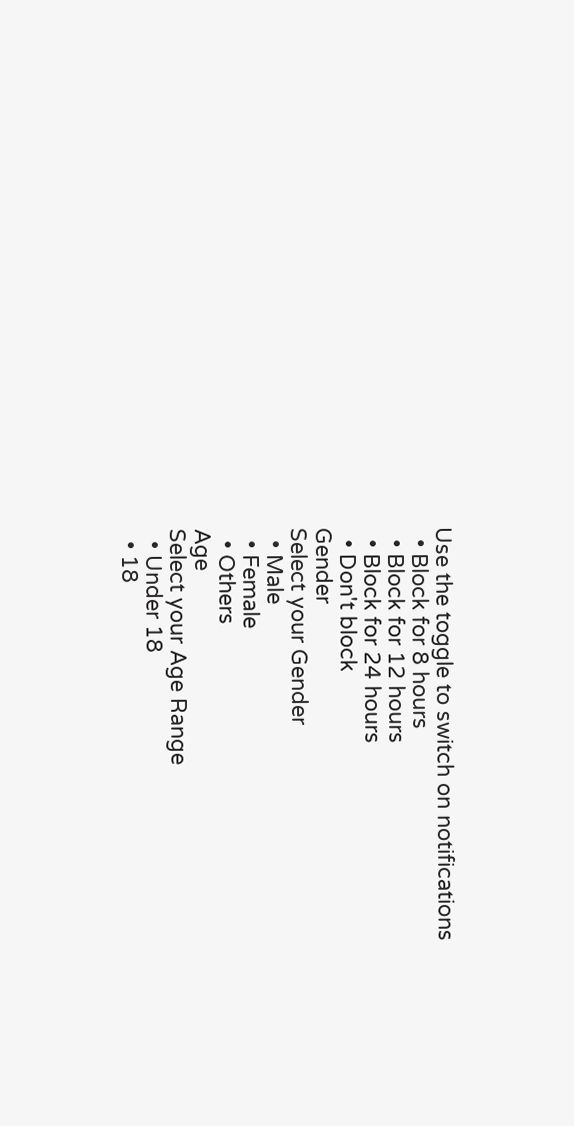Use the toggle to switch on notifications
  • Block for 8 hours
  • Block for 12 hours
  • Block for 24 hours
  • Don't block
Gender
Select your Gender
  • Male
  • Female
  • Others
Age
Select your Age Range
  • Under 18
  • 18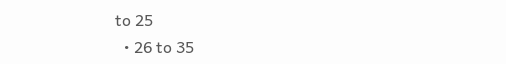to 25
  • 26 to 35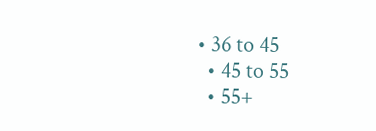• 36 to 45
  • 45 to 55
  • 55+